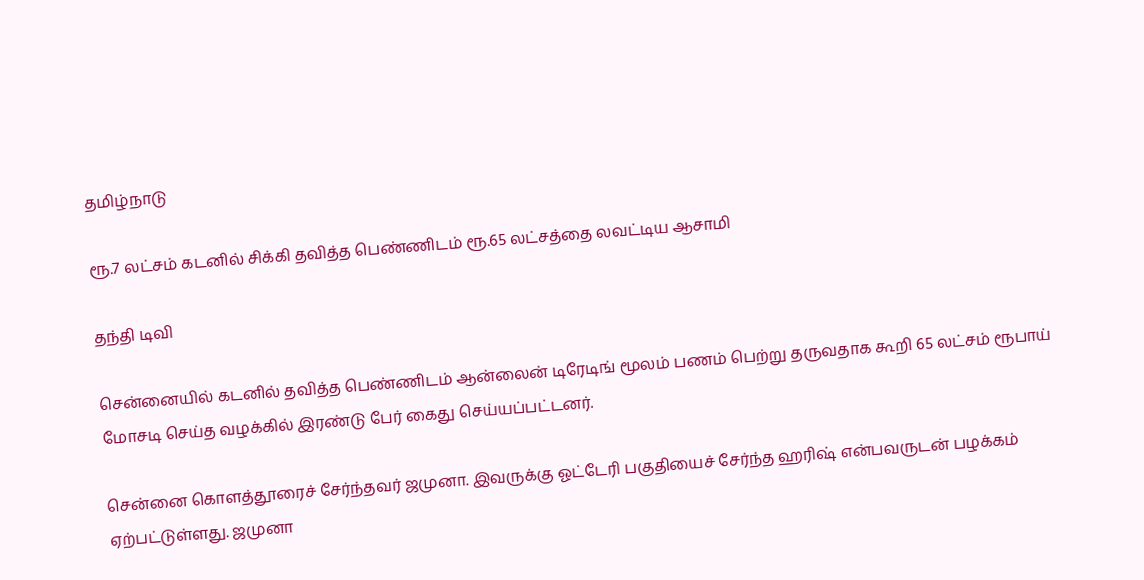தமிழ்நாடு

ரூ.7 லட்சம் கடனில் சிக்கி தவித்த பெண்ணிடம் ரூ.65 லட்சத்தை லவட்டிய ஆசாமி

தந்தி டிவி

சென்னையில் கடனில் தவித்த பெண்ணிடம் ஆன்லைன் டிரேடிங் மூலம் பணம் பெற்று தருவதாக கூறி 65 லட்சம் ரூபாய் மோசடி செய்த வழக்கில் இரண்டு பேர் கைது செய்யப்பட்டனர்.

சென்னை கொளத்தூரைச் சேர்ந்தவர் ஜமுனா. இவருக்கு ஓட்டேரி பகுதியைச் சேர்ந்த ஹரிஷ் என்பவருடன் பழக்கம் ஏற்பட்டுள்ளது. ஜமுனா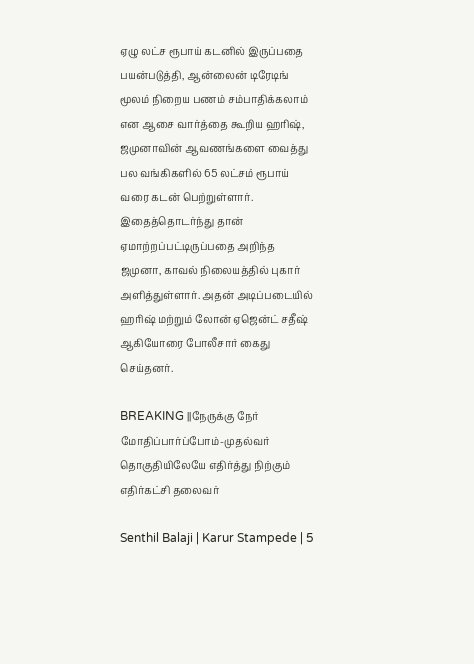ஏழு லட்ச ரூபாய் கடனில் இருப்பதை பயன்படுத்தி, ஆன்லைன் டிரேடிங் மூலம் நிறைய பணம் சம்பாதிக்கலாம் என ஆசை வார்த்தை கூறிய ஹரிஷ், ஜமுனாவின் ஆவணங்களை வைத்து பல வங்கிகளில் 65 லட்சம் ரூபாய் வரை கடன் பெற்றுள்ளார். இதைத்தொடர்ந்து தான் ஏமாற்றப்பட்டிருப்பதை அறிந்த ஜமுனா, காவல் நிலையத்தில் புகார் அளித்துள்ளார். அதன் அடிப்படையில் ஹரிஷ் மற்றும் லோன் ஏஜென்ட் சதீஷ் ஆகியோரை போலீசார் கைது செய்தனர்.

BREAKING ||நேருக்கு நேர் மோதிப்பார்ப்போம்-முதல்வர் தொகுதியிலேயே எதிர்த்து நிற்கும் எதிர்கட்சி தலைவர்

Senthil Balaji | Karur Stampede | 5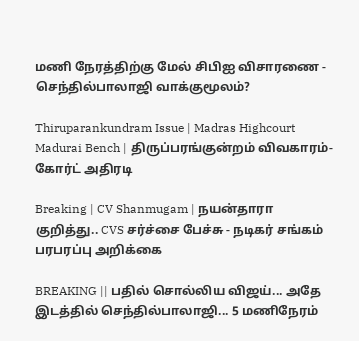மணி நேரத்திற்கு மேல் சிபிஐ விசாரணை - செந்தில்பாலாஜி வாக்குமூலம்?

Thiruparankundram Issue | Madras Highcourt Madurai Bench | திருப்பரங்குன்றம் விவகாரம்- கோர்ட் அதிரடி

Breaking | CV Shanmugam | நயன்தாரா குறித்து.. CVS சர்ச்சை பேச்சு - நடிகர் சங்கம் பரபரப்பு அறிக்கை

BREAKING || பதில் சொல்லிய விஜய்... அதே இடத்தில் செந்தில்பாலாஜி... 5 மணிநேரம்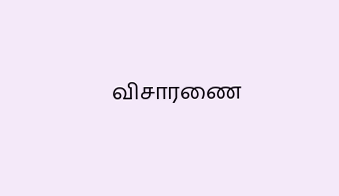விசாரணை